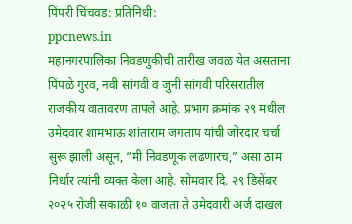पिंपरी चिंचवड: प्रतिनिधी:
ppcnews.in
महानगरपालिका निवडणुकीची तारीख जवळ येत असताना पिंपळे गुरव, नवी सांगवी व जुनी सांगवी परिसरातील राजकीय वातावरण तापले आहे. प्रभाग क्रमांक २९ मधील उमेदवार शामभाऊ शांताराम जगताप यांची जोरदार चर्चा सुरू झाली असून, “मी निवडणूक लढणारच,” असा ठाम निर्धार त्यांनी व्यक्त केला आहे. सोमवार दि. २९ डिसेंबर २०२५ रोजी सकाळी १० वाजता ते उमेदवारी अर्ज दाखल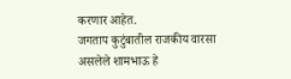करणार आहेत.
जगताप कुटुंबातील राजकीय वारसा असलेले शामभाऊ हे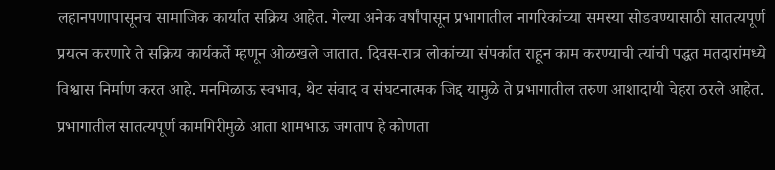लहानपणापासूनच सामाजिक कार्यात सक्रिय आहेत. गेल्या अनेक वर्षांपासून प्रभागातील नागरिकांच्या समस्या सोडवण्यासाठी सातत्यपूर्ण प्रयत्न करणारे ते सक्रिय कार्यकर्ते म्हणून ओळखले जातात. दिवस-रात्र लोकांच्या संपर्कात राहून काम करण्याची त्यांची पद्धत मतदारांमध्ये विश्वास निर्माण करत आहे. मनमिळाऊ स्वभाव, थेट संवाद व संघटनात्मक जिद्द यामुळे ते प्रभागातील तरुण आशादायी चेहरा ठरले आहेत. प्रभागातील सातत्यपूर्ण कामगिरीमुळे आता शामभाऊ जगताप हे कोणता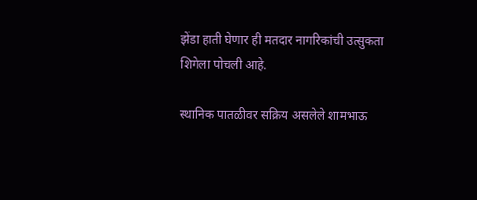झेंडा हाती घेणार ही मतदार नागरिकांची उत्सुकता शिगेला पोचली आहे.

स्थानिक पातळीवर सक्रिय असलेले शामभाऊ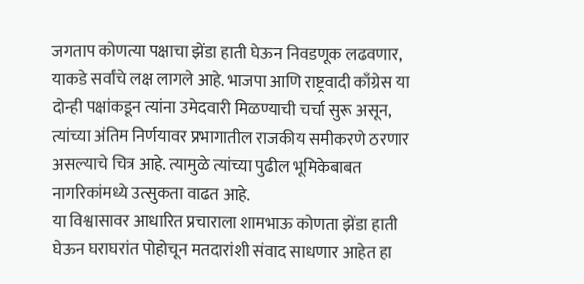जगताप कोणत्या पक्षाचा झेंडा हाती घेऊन निवडणूक लढवणार, याकडे सर्वांचे लक्ष लागले आहे. भाजपा आणि राष्ट्रवादी काँग्रेस या दोन्ही पक्षांकडून त्यांना उमेदवारी मिळण्याची चर्चा सुरू असून, त्यांच्या अंतिम निर्णयावर प्रभागातील राजकीय समीकरणे ठरणार असल्याचे चित्र आहे. त्यामुळे त्यांच्या पुढील भूमिकेबाबत नागरिकांमध्ये उत्सुकता वाढत आहे.
या विश्वासावर आधारित प्रचाराला शामभाऊ कोणता झेंडा हाती घेऊन घराघरांत पोहोचून मतदारांशी संवाद साधणार आहेत हा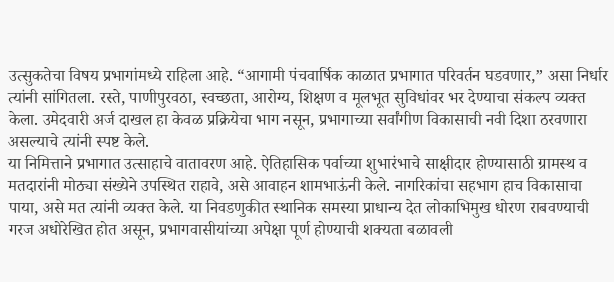उत्सुकतेचा विषय प्रभागांमध्ये राहिला आहे. “आगामी पंचवार्षिक काळात प्रभागात परिवर्तन घडवणार,” असा निर्धार त्यांनी सांगितला. रस्ते, पाणीपुरवठा, स्वच्छता, आरोग्य, शिक्षण व मूलभूत सुविधांवर भर देण्याचा संकल्प व्यक्त केला. उमेदवारी अर्ज दाखल हा केवळ प्रक्रियेचा भाग नसून, प्रभागाच्या सर्वांगीण विकासाची नवी दिशा ठरवणारा असल्याचे त्यांनी स्पष्ट केले.
या निमित्ताने प्रभागात उत्साहाचे वातावरण आहे. ऐतिहासिक पर्वाच्या शुभारंभाचे साक्षीदार होण्यासाठी ग्रामस्थ व मतदारांनी मोठ्या संख्येने उपस्थित राहावे, असे आवाहन शामभाऊंनी केले. नागरिकांचा सहभाग हाच विकासाचा पाया, असे मत त्यांनी व्यक्त केले. या निवडणुकीत स्थानिक समस्या प्राधान्य देत लोकाभिमुख धोरण राबवण्याची गरज अधोरेखित होत असून, प्रभागवासीयांच्या अपेक्षा पूर्ण होण्याची शक्यता बळावली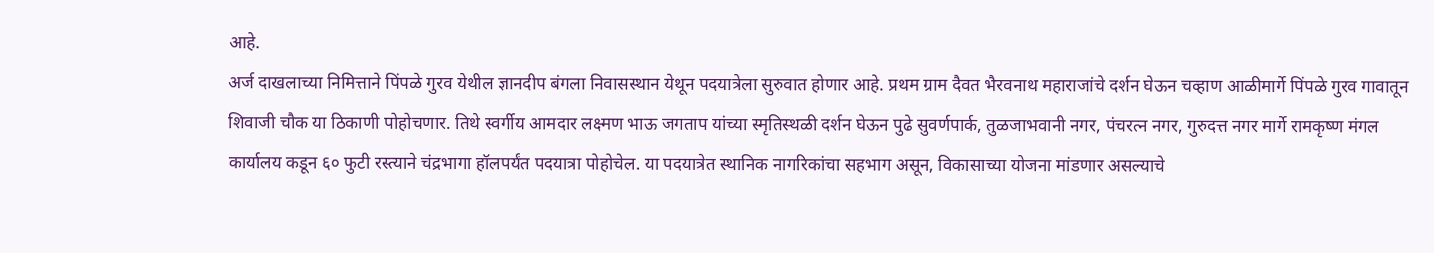आहे.
अर्ज दाखलाच्या निमित्ताने पिंपळे गुरव येथील ज्ञानदीप बंगला निवासस्थान येथून पदयात्रेला सुरुवात होणार आहे. प्रथम ग्राम दैवत भैरवनाथ महाराजांचे दर्शन घेऊन चव्हाण आळीमार्गे पिंपळे गुरव गावातून शिवाजी चौक या ठिकाणी पोहोचणार. तिथे स्वर्गीय आमदार लक्ष्मण भाऊ जगताप यांच्या स्मृतिस्थळी दर्शन घेऊन पुढे सुवर्णपार्क, तुळजाभवानी नगर, पंचरत्न नगर, गुरुदत्त नगर मार्गे रामकृष्ण मंगल कार्यालय कडून ६० फुटी रस्त्याने चंद्रभागा हॉलपर्यंत पदयात्रा पोहोचेल. या पदयात्रेत स्थानिक नागरिकांचा सहभाग असून, विकासाच्या योजना मांडणार असल्याचे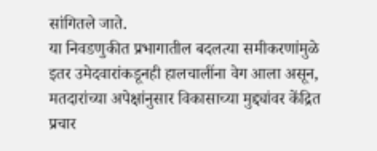सांगितले जाते.
या निवडणुकीत प्रभागातील बदलत्या समीकरणांमुळे इतर उमेदवारांकडूनही हालचालींना वेग आला असून, मतदारांच्या अपेक्षांनुसार विकासाच्या मुद्द्यांवर केंद्रित प्रचार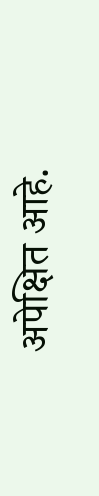अपेक्षित आहे.